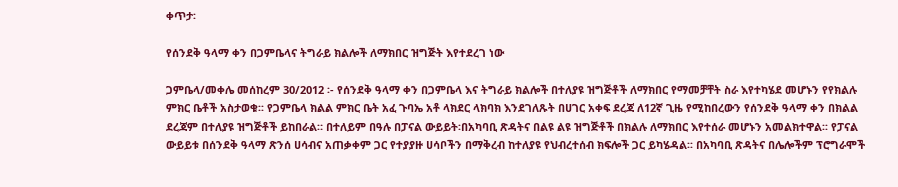ቀጥታ፡

የሰንደቅ ዓላማ ቀን በጋምቤላና ትግራይ ክልሎች ለማክበር ዝግጅት እየተደረገ ነው

ጋምቤላ/መቀሌ መሰከረም 30/2012 ፡- የሰንደቅ ዓላማ ቀን በጋምቤላ እና ትግራይ ክልሎች በተለያዩ ዝግጅቶች ለማክበር የማመቻቸት ስራ እየተካሄደ መሆኑን የየክልሉ ምክር ቤቶች አስታወቁ፡፡ የጋምቤላ ክልል ምክር ቤት አፈ ጉባኤ አቶ ላክደር ላክባክ እንደገለጹት በሀገር አቀፍ ደረጃ ለ12ኛ ጊዜ የሚከበረውን የሰንደቅ ዓላማ ቀን በክልል ደረጃም በተለያዩ ዝግጅቶች ይከበራል። በተለይም በዓሉ በፓናል ውይይት፡በአካባቢ ጽዳትና በልዩ ልዩ ዝግጅቶች በክልሉ ለማክበር እየተሰራ መሆኑን አመልክተዋል፡፡ የፓናል ውይይቱ በሰንደቅ ዓላማ ጽንሰ ሀሳብና አጠቃቀም ጋር የተያያዙ ሀሳቦችን በማቅረብ ከተለያዩ የህብረተሰብ ክፍሎች ጋር ይካሄዳል፡፡ በአካባቢ ጽዳትና በሌሎችም ፕሮግራሞች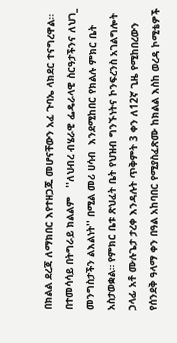በክልል ደረጃ ለማክበር እየተዘጋጁ መሆናቸውን አፈ ጉባኤ ላክደር ተናግረዋል፡፡ በተመሳሳይ በትግራይ ክልልም   ''ለህብረ ብሄራዊ ፌዴራላዊ ስርዓታችንና ለህገ_ መንግስታችን ልእልነት'' በሚል መሪ ሀሳብ  እንደሚከበር የክልሉ ምክር ቤት አስታወቋል። የምክር ቤቱ ጽህፈት ቤት የህዝብ ግንኙነትና ኮንፍረንስ አገልግሎት ኃላፊ አቶ ሙሉጌታ ታረቀ እንዳሉት ጥቅምት 3 ቀን ለ12ኛ ጊዜ የሚከበረውን የሰንደቅ ዓላማ ቀን በዓል አከባበር የሚያስፈጽሙ ከክልል እስከ ወረዳ ኮሚቴዎች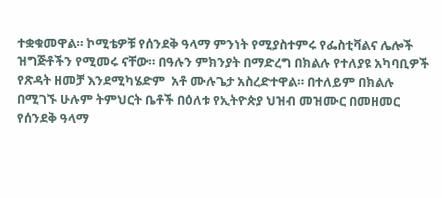ተቋቁመዋል። ኮሚቴዎቹ የሰንደቅ ዓላማ ምንነት የሚያስተምሩ የፌስቲቫልና ሌሎች ዝግጅቶችን የሚመሩ ናቸው። በዓሉን ምክንያት በማድረግ በክልሉ የተለያዩ አካባቢዎች የጽዳት ዘመቻ እንደሚካሄድም  አቶ ሙሉጌታ አስረድተዋል። በተለይም በክልሉ በሚገኙ ሁሉም ትምህርት ቤቶች በዕለቱ የኢትዮጵያ ህዝብ መዝሙር በመዘመር የሰንደቅ ዓላማ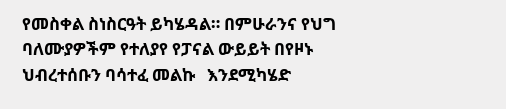የመስቀል ስነስርዓት ይካሄዳል። በምሁራንና የህግ ባለሙያዎችም የተለያየ የፓናል ውይይት በየዞኑ ህብረተሰቡን ባሳተፈ መልኩ   እንደሚካሄድ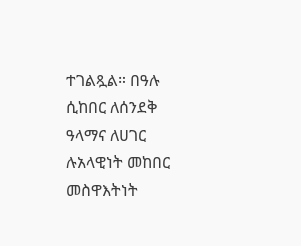ተገልጿል። በዓሉ ሲከበር ለሰንደቅ ዓላማና ለሀገር ሉአላዊነት መከበር መስዋእትነት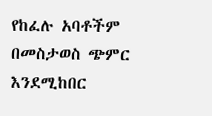የከፈሉ አባቶችም በመስታወስ ጭምር እንደሚከበር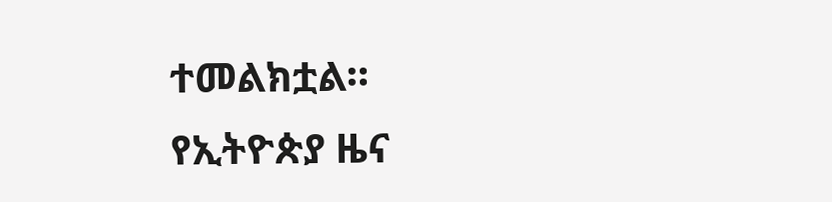ተመልክቷል።
የኢትዮጵያ ዜና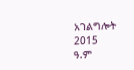አገልግሎት
2015
ዓ.ም